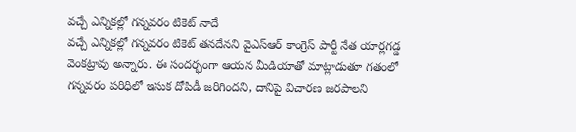వచ్చే ఎన్నికల్లో గన్నవరం టికెట్ నాదే
వచ్చే ఎన్నికల్లో గన్నవరం టికెట్ తనదేనని వైఎస్ఆర్ కాంగ్రెస్ పార్టీ నేత యార్లగడ్డ వెంకట్రావు అన్నారు. ఈ సందర్భంగా ఆయన మీడియాతో మాట్లాడుతూ గతంలో గన్నవరం పరిధిలో ఇసుక దోపిడీ జరిగిందని, దానిపై విచారణ జరపాలని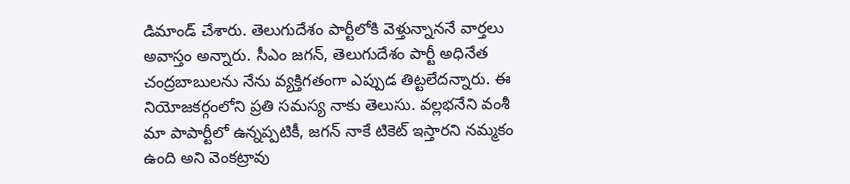డిమాండ్ చేశారు. తెలుగుదేశం పార్టీలోకి వెళ్తున్నాననే వార్తలు అవాస్తం అన్నారు. సీఎం జగన్, తెలుగుదేశం పార్టీ అధినేత చంద్రబాబులను నేను వ్యక్తిగతంగా ఎప్పుడ తిట్టలేదన్నారు. ఈ నియోజకర్గంలోని ప్రతి సమస్య నాకు తెలుసు. వల్లభనేని వంశీ మా పాపార్టీలో ఉన్నప్పటికీ, జగన్ నాకే టికెట్ ఇస్తారని నమ్మకం ఉంది అని వెంకట్రావు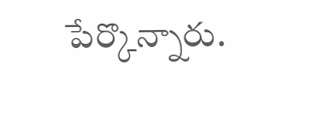పేర్కొన్నారు.